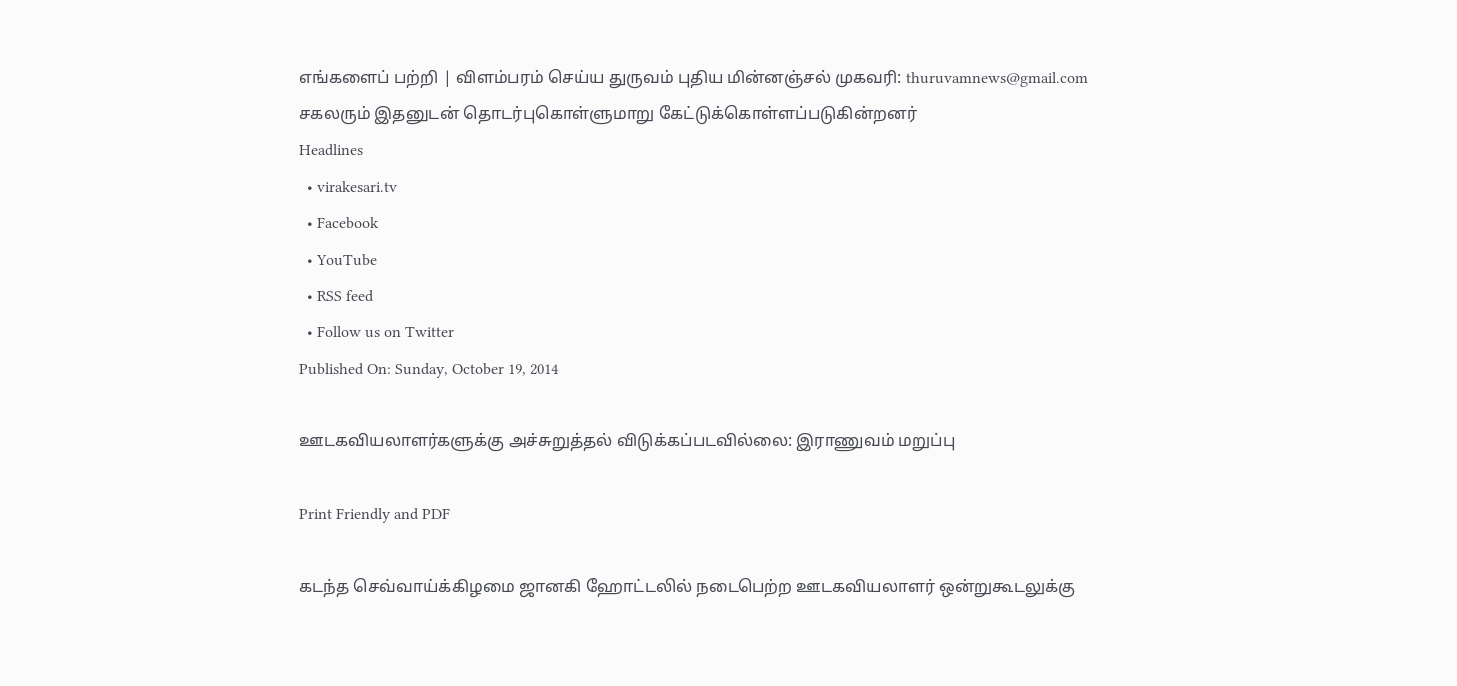எங்களைப் பற்றி | விளம்பரம் செய்ய துருவம் புதிய மின்னஞ்சல் முகவரி: thuruvamnews@gmail.com சகலரும் இதனுடன் தொடர்புகொள்ளுமாறு கேட்டுக்கொள்ளப்படுகின்றனர்
Headlines
  • virakesari.tv
  • Facebook
  • YouTube
  • RSS feed
  • Follow us on Twitter
Published On: Sunday, October 19, 2014

ஊடகவியலாளர்களுக்கு அச்சுறுத்தல் விடுக்கப்படவில்லை: இராணுவம் மறுப்பு

Print Friendly and PDF

கடந்த செவ்வாய்க்கிழமை ஜானகி ஹோட்டலில் நடைபெற்ற ஊடகவியலாளர் ஒன்றுகூடலுக்கு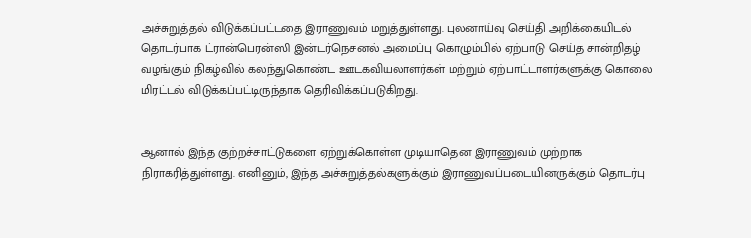அச்சுறுத்தல் விடுக்கப்பட்டதை இராணுவம் மறுத்துள்ளது. புலனாய்வு செய்தி அறிக்கையிடல் தொடர்பாக ட்ரான்பெரன்ஸி இன்டர்நெசனல் அமைப்பு கொழும்பில் ஏற்பாடு செய்த சான்றிதழ் வழங்கும் நிகழ்வில் கலந்துகொண்ட ஊடகவியலாளர்கள் மற்றும் ஏற்பாட்டாளர்களுக்கு கொலை மிரட்டல் விடுக்கப்பட்டிருந்தாக தெரிவிக்கப்படுகிறது.


ஆனால் இந்த குற்றச்சாட்டுகளை ஏற்றுக்கொள்ள முடியாதென இராணுவம் முற்றாக நிராகரித்துள்ளது. எனினும், இந்த அச்சுறுத்தல்களுக்கும் இராணுவப்படையினருக்கும் தொடர்பு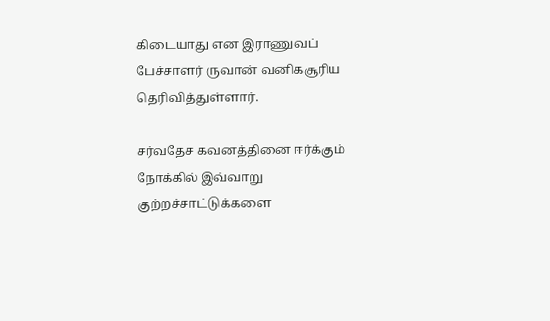கிடையாது என இராணுவப் பேச்சாளர் ருவான் வனிகசூரிய தெரிவித்துள்ளார்.

சர்வதேச கவனத்தினை ஈர்க்கும் நோக்கில் இவ்வாறு குற்றச்சாட்டுக்களை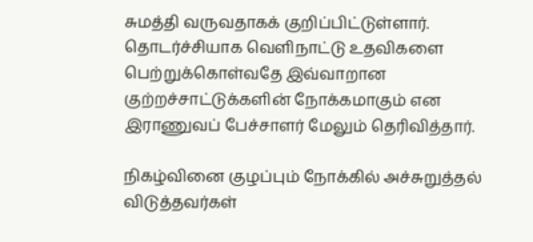சுமத்தி வருவதாகக் குறிப்பிட்டுள்ளார். தொடர்ச்சியாக வெளிநாட்டு உதவிகளை பெற்றுக்கொள்வதே இவ்வாறான குற்றச்சாட்டுக்களின் நோக்கமாகும் என இராணுவப் பேச்சாளர் மேலும் தெரிவித்தார்.

நிகழ்வினை குழப்பும் நோக்கில் அச்சுறுத்தல் விடுத்தவர்கள்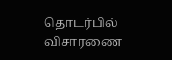தொடர்பில் விசாரணை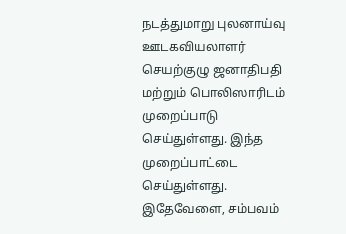நடத்துமாறு புலனாய்வு ஊடகவியலாளர் செயற்குழு ஜனாதிபதி மற்றும் பொலிஸாரிடம் முறைப்பாடு செய்துள்ளது. இந்த முறைப்பாட்டை செய்துள்ளது. இதேவேளை, சம்பவம்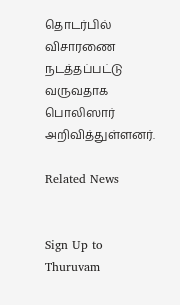தொடர்பில் விசாரணை நடத்தப்பட்டு வருவதாக பொலிஸார் அறிவித்துள்ளனர்.

Related News


Sign Up to Thuruvam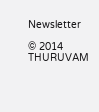Newsletter

© 2014 THURUVAM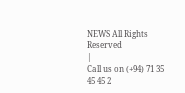NEWS All Rights Reserved
|
Call us on (+94) 71 35 45 45 2